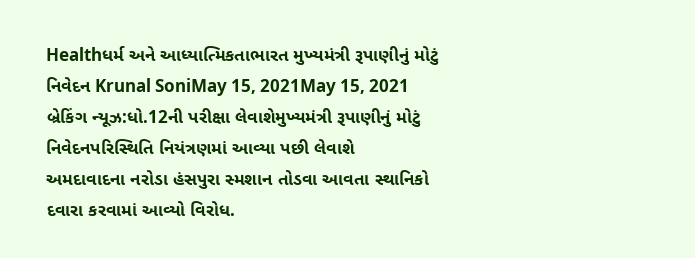Healthધર્મ અને આધ્યાત્મિકતાભારત મુખ્યમંત્રી રૂપાણીનું મોટું નિવેદન Krunal SoniMay 15, 2021May 15, 2021 બ્રેકિંગ ન્યૂઝ:ધો.12ની પરીક્ષા લેવાશેમુખ્યમંત્રી રૂપાણીનું મોટું નિવેદનપરિસ્થિતિ નિયંત્રણમાં આવ્યા પછી લેવાશે
અમદાવાદના નરોડા હંસપુરા સ્મશાન તોડવા આવતા સ્થાનિકો દવારા કરવામાં આવ્યો વિરોધ.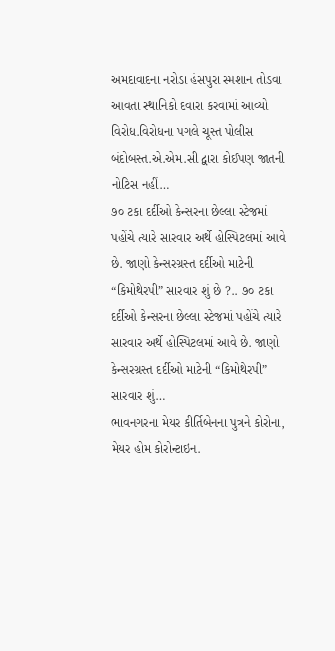અમદાવાદના નરોડા હંસપુરા સ્મશાન તોડવા આવતા સ્થાનિકો દવારા કરવામાં આવ્યો વિરોધ.વિરોધના પગલે ચૂસ્ત પોલીસ બંદોબસ્ત.એ.એમ.સી દ્વારા કોઈપણ જાતની નોટિસ નહીં…
૭૦ ટકા દર્દીઓ કેન્સરના છેલ્લા સ્ટેજમાં પહોંચે ત્યારે સારવાર અર્થે હોસ્પિટલમાં આવે છે. જાણો કેન્સરગ્રસ્ત દર્દીઓ માટેની “કિમોથેરપી” સારવાર શું છે ?.. ૭૦ ટકા દર્દીઓ કેન્સરના છેલ્લા સ્ટેજમાં પહોંચે ત્યારે સારવાર અર્થે હોસ્પિટલમાં આવે છે. જાણો કેન્સરગ્રસ્ત દર્દીઓ માટેની “કિમોથેરપી” સારવાર શું…
ભાવનગરના મેયર કીર્તિબેનના પુત્રને કોરોના, મેયર હોમ કોરોન્ટાઇન.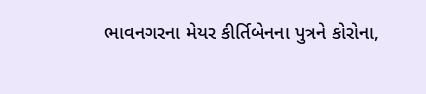ભાવનગરના મેયર કીર્તિબેનના પુત્રને કોરોના,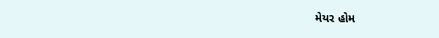મેયર હોમ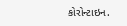કોરોન્ટાઇન.